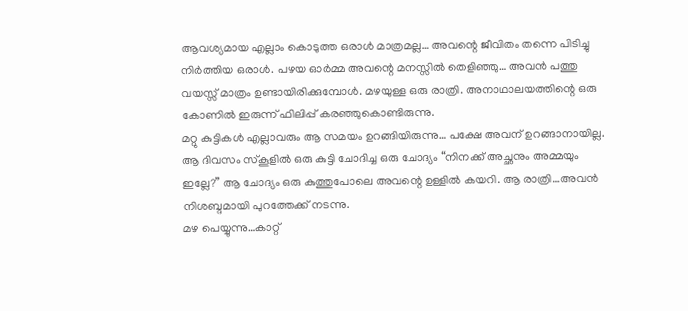ആവശ്യമായ എല്ലാം കൊടുത്ത ഒരാൾ മാത്രമല്ല… അവന്റെ ജീവിതം തന്നെ പിടിച്ചു നിർത്തിയ ഒരാൾ. പഴയ ഓർമ്മ അവന്റെ മനസ്സിൽ തെളിഞ്ഞു… അവൻ പത്തു വയസ്സ് മാത്രം ഉണ്ടായിരിക്കുമ്പോൾ. മഴയുള്ള ഒരു രാത്രി. അനാഥാലയത്തിന്റെ ഒരു കോണിൽ ഇരുന്ന് ഫിലിപ്പ് കരഞ്ഞുകൊണ്ടിരുന്നു.
മറ്റു കുട്ടികൾ എല്ലാവരും ആ സമയം ഉറങ്ങിയിരുന്നു… പക്ഷേ അവന് ഉറങ്ങാനായില്ല.
ആ ദിവസം സ്കൂളിൽ ഒരു കുട്ടി ചോദിച്ച ഒരു ചോദ്യം “നിനക്ക് അച്ഛനും അമ്മയും ഇല്ലേ?” ആ ചോദ്യം ഒരു കുത്തുപോലെ അവന്റെ ഉള്ളിൽ കയറി. ആ രാത്രി…അവൻ നിശബ്ദമായി പുറത്തേക്ക് നടന്നു.
മഴ പെയ്യുന്നു…കാറ്റ്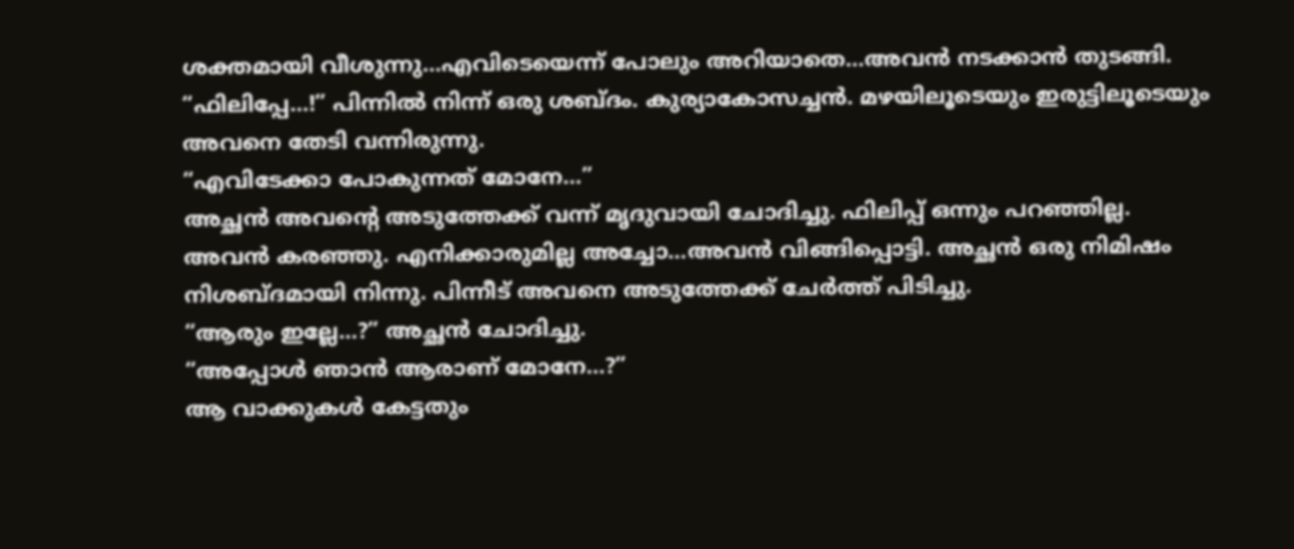ശക്തമായി വീശുന്നു…എവിടെയെന്ന് പോലും അറിയാതെ…അവൻ നടക്കാൻ തുടങ്ങി. “ഫിലിപ്പേ…!” പിന്നിൽ നിന്ന് ഒരു ശബ്ദം. കുര്യാകോസച്ചൻ. മഴയിലൂടെയും ഇരുട്ടിലൂടെയും അവനെ തേടി വന്നിരുന്നു.
“എവിടേക്കാ പോകുന്നത് മോനേ…”
അച്ഛൻ അവന്റെ അടുത്തേക്ക് വന്ന് മൃദുവായി ചോദിച്ചു. ഫിലിപ്പ് ഒന്നും പറഞ്ഞില്ല. അവൻ കരഞ്ഞു. എനിക്കാരുമില്ല അച്ചോ…അവൻ വിങ്ങിപ്പൊട്ടി. അച്ഛൻ ഒരു നിമിഷം നിശബ്ദമായി നിന്നു. പിന്നീട് അവനെ അടുത്തേക്ക് ചേർത്ത് പിടിച്ചു.
“ആരും ഇല്ലേ…?” അച്ഛൻ ചോദിച്ചു.
“അപ്പോൾ ഞാൻ ആരാണ് മോനേ…?”
ആ വാക്കുകൾ കേട്ടതും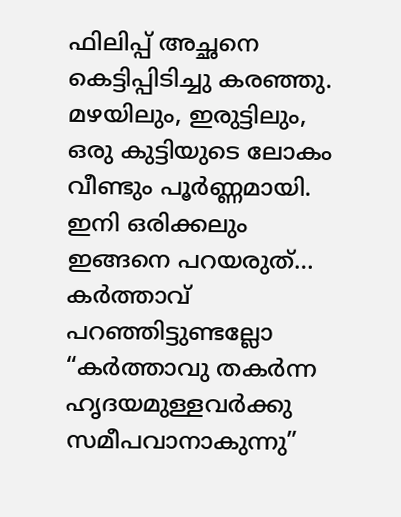ഫിലിപ്പ് അച്ഛനെ കെട്ടിപ്പിടിച്ചു കരഞ്ഞു.
മഴയിലും, ഇരുട്ടിലും,
ഒരു കുട്ടിയുടെ ലോകം വീണ്ടും പൂർണ്ണമായി. ഇനി ഒരിക്കലും ഇങ്ങനെ പറയരുത്… കർത്താവ് പറഞ്ഞിട്ടുണ്ടല്ലോ “കർത്താവു തകർന്ന ഹൃദയമുള്ളവർക്കു സമീപവാനാകുന്നു”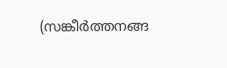(സങ്കീർത്തനങ്ങ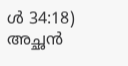ൾ 34:18) അച്ഛൻ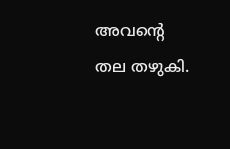അവന്റെ തല തഴുകി.